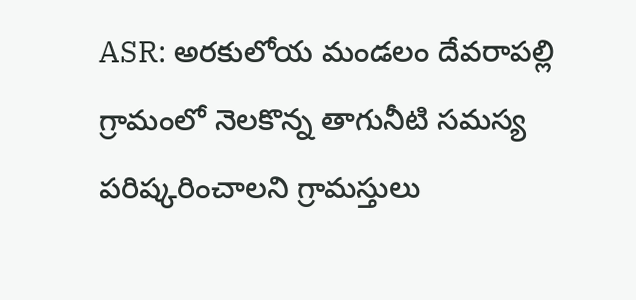ASR: అరకులోయ మండలం దేవరాపల్లి గ్రామంలో నెలకొన్న తాగునీటి సమస్య పరిష్కరించాలని గ్రామస్తులు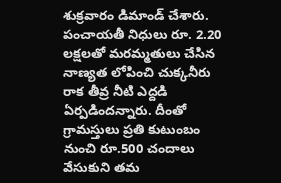శుక్రవారం డిమాండ్ చేశారు. పంచాయతీ నిధులు రూ. 2.20 లక్షలతో మరమ్మతులు చేసిన నాణ్యత లోపించి చుక్కనీరు రాక తీవ్ర నీటి ఎద్దడి ఏర్పడిందన్నారు. దీంతో గ్రామస్తులు ప్రతి కుటుంబం నుంచి రూ.500 చందాలు వేసుకుని తమ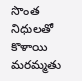సొంత నిధులతో కొళాయి మరమ్మతు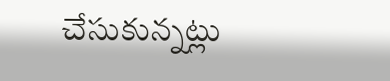చేసుకున్నట్లు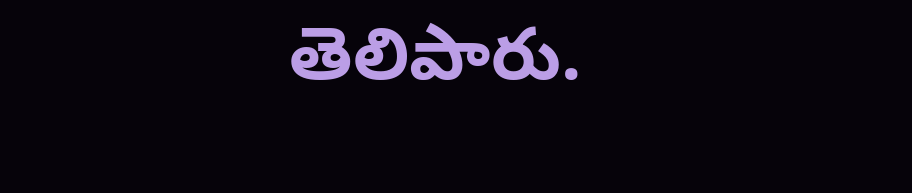తెలిపారు.